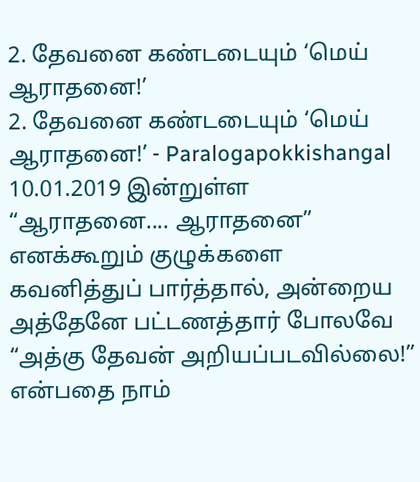2. தேவனை கண்டடையும் ‘மெய் ஆராதனை!’
2. தேவனை கண்டடையும் ‘மெய் ஆராதனை!’ - Paralogapokkishangal 10.01.2019 இன்றுள்ள “ஆராதனை.... ஆராதனை” எனக்கூறும் குழுக்களை கவனித்துப் பார்த்தால், அன்றைய அத்தேனே பட்டணத்தார் போலவே “அத்கு தேவன் அறியப்படவில்லை!” என்பதை நாம்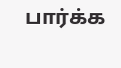பார்க்க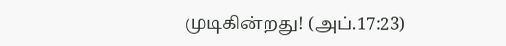முடிகின்றது! (அப்.17:23)